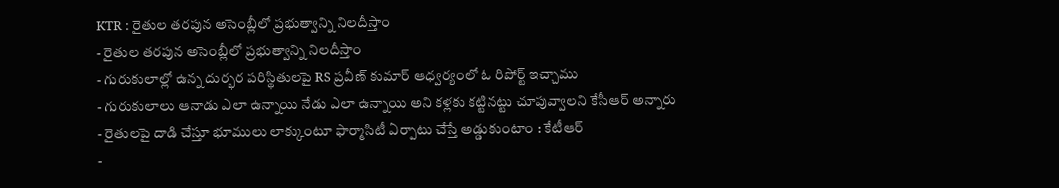KTR : రైతుల తరపున అసెంబ్లీలో ప్రభుత్వాన్ని నిలదీస్తాం
- రైతుల తరపున అసెంబ్లీలో ప్రభుత్వాన్ని నిలదీస్తాం
- గురుకులాల్లో ఉన్న దుర్భర పరిస్థితులపై RS ప్రవీణ్ కుమార్ ఆధ్వర్యంలో ఓ రిపోర్ట్ ఇచ్చాము
- గురుకులాలు ఆనాడు ఎలా ఉన్నాయి నేడు ఎలా ఉన్నాయి అని కళ్లకు కట్టినట్టు చూపువ్వాలని కేసీఆర్ అన్నారు
- రైతులపై దాడి చేస్తూ భూములు లాక్కుంటూ ఫార్మాసిటీ ఏర్పాటు చేస్తే అడ్డుకుంటాం : కేటీఆర్
-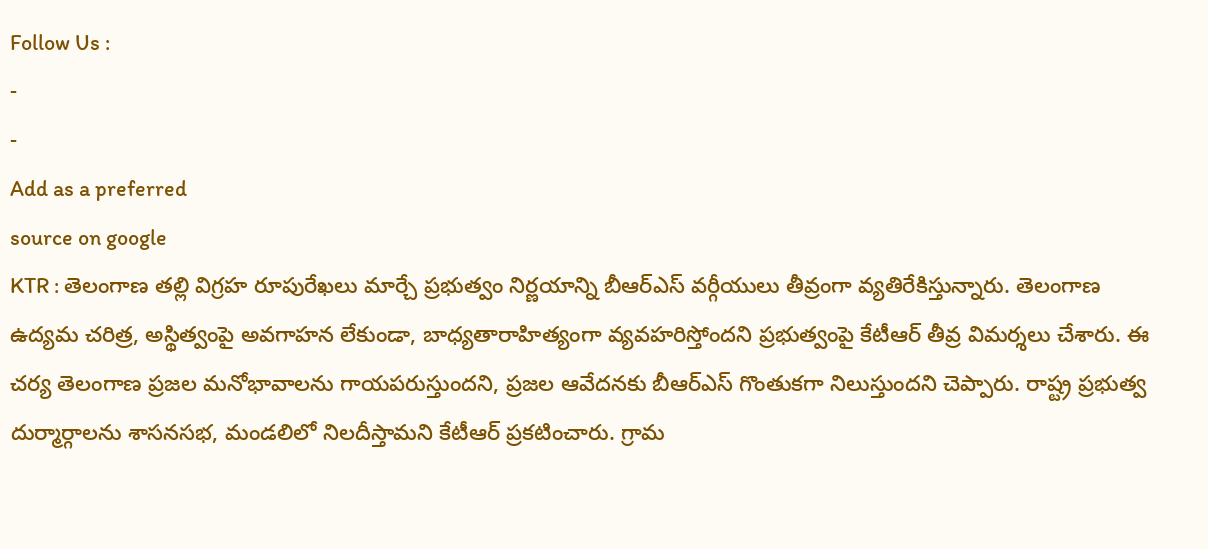Follow Us :
-
-
Add as a preferred
source on google
KTR : తెలంగాణ తల్లి విగ్రహ రూపురేఖలు మార్చే ప్రభుత్వం నిర్ణయాన్ని బీఆర్ఎస్ వర్గీయులు తీవ్రంగా వ్యతిరేకిస్తున్నారు. తెలంగాణ ఉద్యమ చరిత్ర, అస్థిత్వంపై అవగాహన లేకుండా, బాధ్యతారాహిత్యంగా వ్యవహరిస్తోందని ప్రభుత్వంపై కేటీఆర్ తీవ్ర విమర్శలు చేశారు. ఈ చర్య తెలంగాణ ప్రజల మనోభావాలను గాయపరుస్తుందని, ప్రజల ఆవేదనకు బీఆర్ఎస్ గొంతుకగా నిలుస్తుందని చెప్పారు. రాష్ట్ర ప్రభుత్వ దుర్మార్గాలను శాసనసభ, మండలిలో నిలదీస్తామని కేటీఆర్ ప్రకటించారు. గ్రామ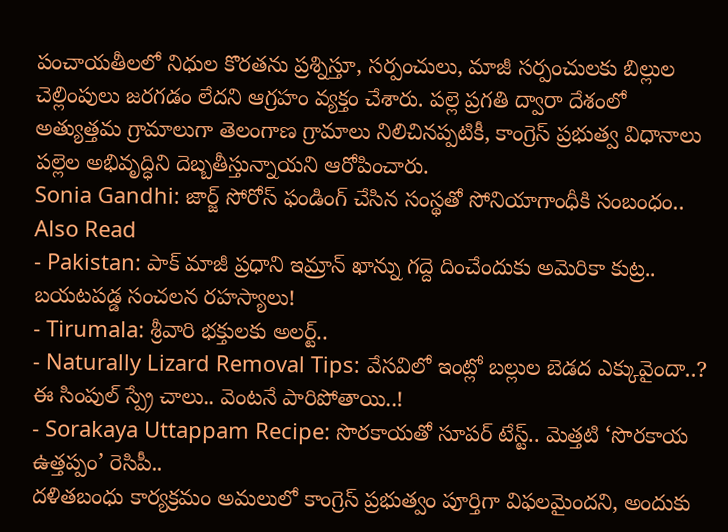పంచాయతీలలో నిధుల కొరతను ప్రశ్నిస్తూ, సర్పంచులు, మాజీ సర్పంచులకు బిల్లుల చెల్లింపులు జరగడం లేదని ఆగ్రహం వ్యక్తం చేశారు. పల్లె ప్రగతి ద్వారా దేశంలో అత్యుత్తమ గ్రామాలుగా తెలంగాణ గ్రామాలు నిలిచినప్పటికీ, కాంగ్రెస్ ప్రభుత్వ విధానాలు పల్లెల అభివృద్ధిని దెబ్బతీస్తున్నాయని ఆరోపించారు.
Sonia Gandhi: జార్జ్ సోరోస్ ఫండింగ్ చేసిన సంస్థతో సోనియాగాంధీకి సంబంధం..
Also Read
- Pakistan: పాక్ మాజీ ప్రధాని ఇమ్రాన్ ఖాన్ను గద్దె దించేందుకు అమెరికా కుట్ర.. బయటపడ్డ సంచలన రహస్యాలు!
- Tirumala: శ్రీవారి భక్తులకు అలర్ట్..
- Naturally Lizard Removal Tips: వేసవిలో ఇంట్లో బల్లుల బెడద ఎక్కువైందా..? ఈ సింపుల్ స్ప్రే చాలు.. వెంటనే పారిపోతాయి..!
- Sorakaya Uttappam Recipe: సొరకాయతో సూపర్ టేస్ట్.. మెత్తటి ‘సొరకాయ ఉత్తప్పం’ రెసిపీ..
దళితబంధు కార్యక్రమం అమలులో కాంగ్రెస్ ప్రభుత్వం పూర్తిగా విఫలమైందని, అందుకు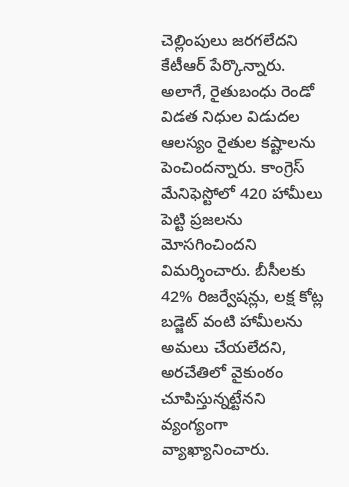చెల్లింపులు జరగలేదని కేటీఆర్ పేర్కొన్నారు. అలాగే, రైతుబంధు రెండో విడత నిధుల విడుదల ఆలస్యం రైతుల కష్టాలను పెంచిందన్నారు. కాంగ్రెస్ మేనిఫెస్టోలో 420 హామీలు పెట్టి ప్రజలను మోసగించిందని విమర్శించారు. బీసీలకు 42% రిజర్వేషన్లు, లక్ష కోట్ల బడ్జెట్ వంటి హామీలను అమలు చేయలేదని, అరచేతిలో వైకుంఠం చూపిస్తున్నట్టేనని వ్యంగ్యంగా వ్యాఖ్యానించారు.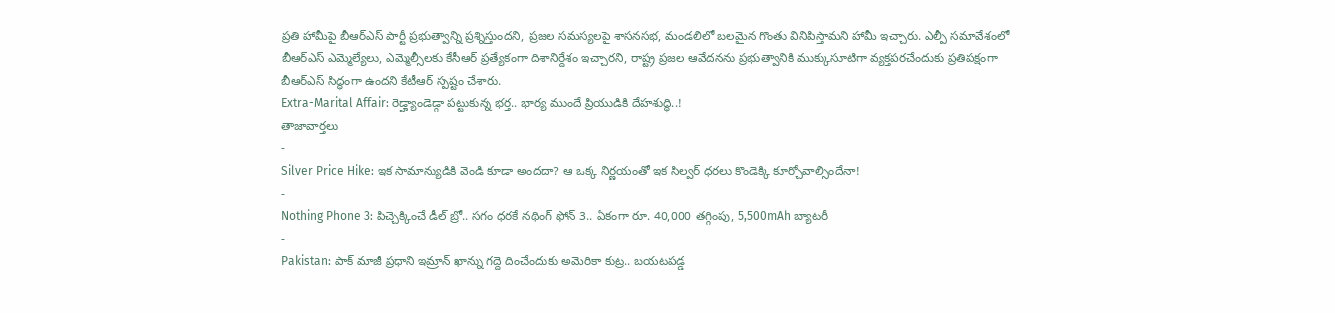ప్రతి హామీపై బీఆర్ఎస్ పార్టీ ప్రభుత్వాన్ని ప్రశ్నిస్తుందని, ప్రజల సమస్యలపై శాసనసభ, మండలిలో బలమైన గొంతు వినిపిస్తామని హామీ ఇచ్చారు. ఎల్పీ సమావేశంలో బీఆర్ఎస్ ఎమ్మెల్యేలు, ఎమ్మెల్సీలకు కేసీఆర్ ప్రత్యేకంగా దిశానిర్దేశం ఇచ్చారని, రాష్ట్ర ప్రజల ఆవేదనను ప్రభుత్వానికి ముక్కుసూటిగా వ్యక్తపరచేందుకు ప్రతిపక్షంగా బీఆర్ఎస్ సిద్ధంగా ఉందని కేటీఆర్ స్పష్టం చేశారు.
Extra-Marital Affair: రెడ్హ్యాండెడ్గా పట్టుకున్న భర్త.. భార్య ముందే ప్రియుడికి దేహశుద్ధి..!
తాజావార్తలు
-
Silver Price Hike: ఇక సామాన్యుడికి వెండి కూడా అందదా? ఆ ఒక్క నిర్ణయంతో ఇక సిల్వర్ ధరలు కొండెక్కి కూర్చోవాల్సిందేనా!
-
Nothing Phone 3: పిచ్చెక్కించే డీల్ బ్రో.. సగం ధరకే నథింగ్ ఫోన్ 3.. ఏకంగా రూ. 40,000 తగ్గింపు, 5,500mAh బ్యాటరీ
-
Pakistan: పాక్ మాజీ ప్రధాని ఇమ్రాన్ ఖాన్ను గద్దె దించేందుకు అమెరికా కుట్ర.. బయటపడ్డ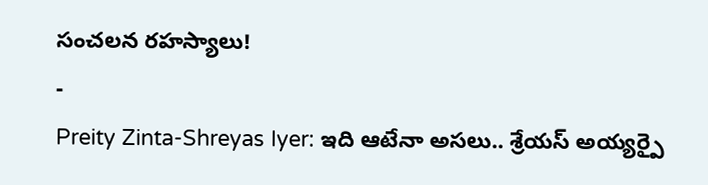సంచలన రహస్యాలు!
-
Preity Zinta-Shreyas Iyer: ఇది ఆటేనా అసలు.. శ్రేయస్ అయ్యర్పై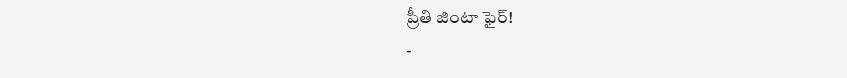ప్రీతి జింటా ఫైర్!
-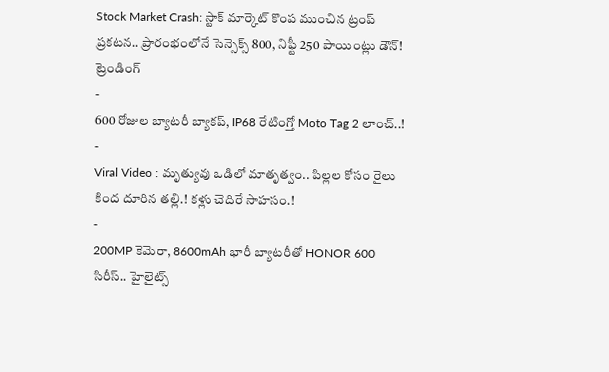Stock Market Crash: స్టాక్ మార్కెట్ కొంప ముంచిన ట్రంప్ ప్రకటన.. ప్రారంభంలోనే సెన్సెక్స్ 800, నిఫ్టీ 250 పాయింట్లు డౌన్!
ట్రెండింగ్
-
600 రోజుల బ్యాటరీ బ్యాకప్, IP68 రేటింగ్తో Moto Tag 2 లాంచ్..!
-
Viral Video : మృత్యువు ఒడిలో మాతృత్వం.. పిల్లల కోసం రైలు కింద దూరిన తల్లి.! కళ్లు చెదిరే సాహసం.!
-
200MP కెమెరా, 8600mAh భారీ బ్యాటరీతో HONOR 600 సిరీస్.. హైలైట్స్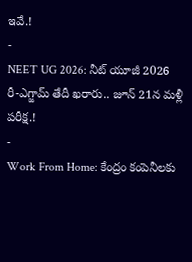ఇవే.!
-
NEET UG 2026: నీట్ యూజీ 2026 రీ-ఎగ్జామ్ తేదీ ఖరారు.. జూన్ 21న మళ్లీ పరీక్ష.!
-
Work From Home: కేంద్రం కంపెనీలకు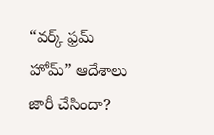“వర్క్ ఫ్రమ్ హోమ్” ఆదేశాలు జారీ చేసిందా?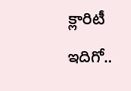క్లారిటీ ఇదిగో..